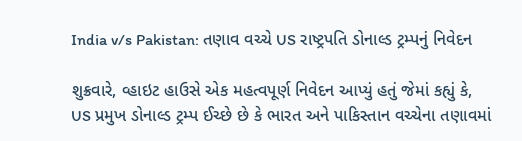India v/s Pakistan: તણાવ વચ્ચે US રાષ્ટ્રપતિ ડોનાલ્ડ ટ્રમ્પનું નિવેદન

શુક્રવારે, વ્હાઇટ હાઉસે એક મહત્વપૂર્ણ નિવેદન આપ્યું હતું જેમાં કહ્યું કે, US પ્રમુખ ડોનાલ્ડ ટ્રમ્પ ઈચ્છે છે કે ભારત અને પાકિસ્તાન વચ્ચેના તણાવમાં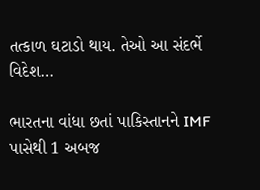તત્કાળ ઘટાડો થાય. તેઓ આ સંદર્ભે વિદેશ…

ભારતના વાંધા છતાં પાકિસ્તાનને IMF પાસેથી 1 અબજ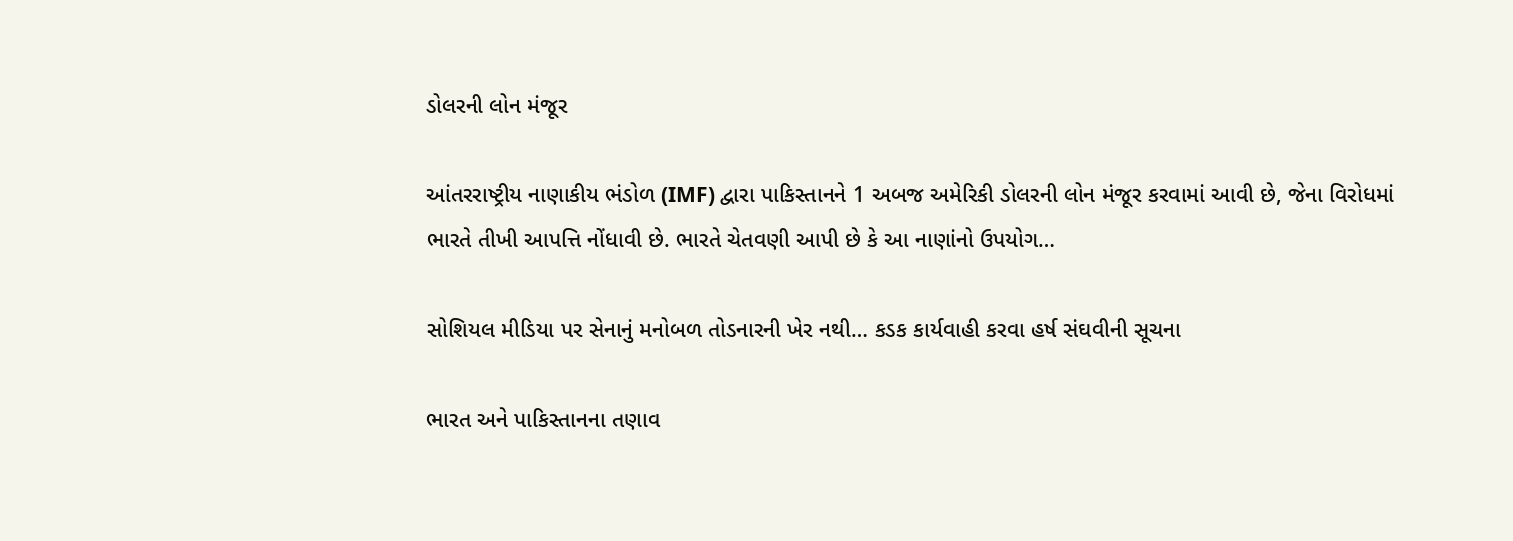ડોલરની લોન મંજૂર

આંતરરાષ્ટ્રીય નાણાકીય ભંડોળ (IMF) દ્વારા પાકિસ્તાનને 1 અબજ અમેરિકી ડોલરની લોન મંજૂર કરવામાં આવી છે, જેના વિરોધમાં ભારતે તીખી આપત્તિ નોંધાવી છે. ભારતે ચેતવણી આપી છે કે આ નાણાંનો ઉપયોગ…

સોશિયલ મીડિયા પર સેનાનું મનોબળ તોડનારની ખેર નથી… કડક કાર્યવાહી કરવા હર્ષ સંઘવીની સૂચના

ભારત અને પાકિસ્તાનના તણાવ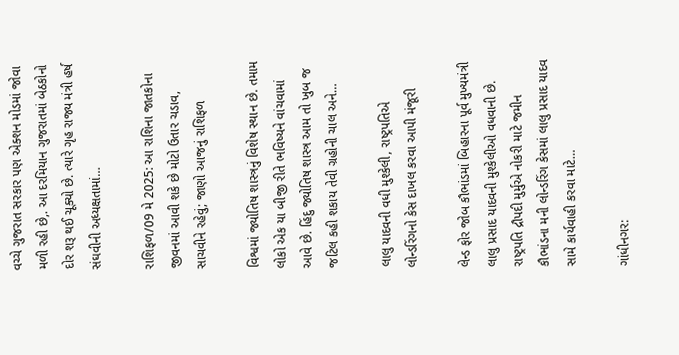વચ્ચે ગુજરાત સરકાર પણ એક્શન મોડમાં જોવા મળી રહી છે,. આ દરમિયાન ગુજરાતમાં બેઠકોનો દોર શરૂ થઈ ચૂક્યો છે. ત્યારે ગૃહ રાજ્ય મંત્રી હર્ષ સંઘવીની અધ્યક્ષતામાં…

રાશિફળ/09 મે 2025: આ રાશિના જાતકોના જીવનમાં આવી શકે છે મોટો ઉતાર ચડાવ, સાચવીને રહેવું; જાણો આજનું રાશિફળ

વિશ્વમાં જ્યોતિષ શાસ્ત્રનું વિશેષ સ્થાન છે. તમામ લોકો એક યા બીજી રીતે ભવિષ્યને વાંચવામાં આવે છે. હિંદુ જ્યોતિષ શાસ્ત્ર આમ તો ખુબ જ જટિલ કહી શકાય તેવી ગ્રહોની ચાલ અને…

લાલુ યાદવની વધી મુશ્કેલી, રાષ્ટ્રપતિએ લોન્ડરિંગનો કેસ દાખલ કરવા આપી મંજૂરી

લેન્ડ ફોર જોબ કૌભાંડમાં બિહારના પૂર્વ મુખ્યમંત્રી લાલુ પ્રસાદ યાદવની મુશ્કેલીઓ વધવાની છે. રાષ્ટ્રપતિ દ્રૌપદી મુર્મુએ નોકરી માટે જમીન કૌભાંડના મની લોન્ડરિંગ કેસમાં લાલુ પ્રસાદ યાદવ સામે કાર્યવાહી કરવા માટે…

ગાંધીનગર: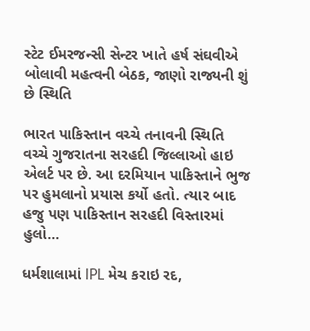સ્ટેટ ઈમરજન્સી સેન્ટર ખાતે હર્ષ સંઘવીએ બોલાવી મહત્વની બેઠક, જાણો રાજ્યની શું છે સ્થિતિ

ભારત પાકિસ્તાન વચ્ચે તનાવની સ્થિતિ વચ્ચે ગુજરાતના સરહદી જિલ્લાઓ હાઇ એલર્ટ પર છે. આ દરમિયાન પાકિસ્તાને ભુજ પર હુમલાનો પ્રયાસ કર્યો હતો. ત્યાર બાદ હજુ પણ પાકિસ્તાન સરહદી વિસ્તારમાં હુલો…

ધર્મશાલામાં IPL મેચ કરાઇ રદ,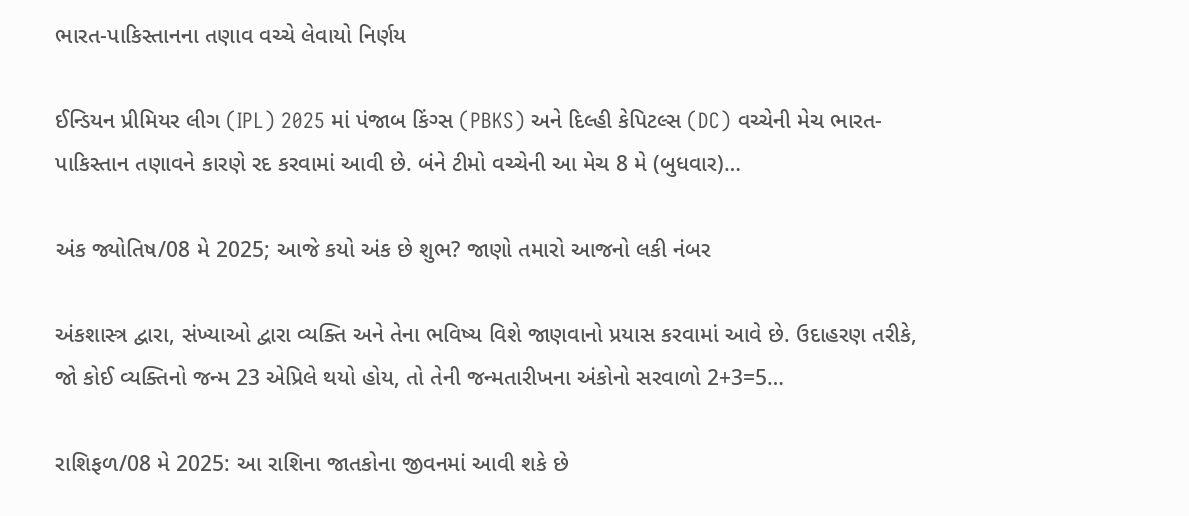ભારત-પાકિસ્તાનના તણાવ વચ્ચે લેવાયો નિર્ણય

ઈન્ડિયન પ્રીમિયર લીગ (IPL) 2025 માં પંજાબ કિંગ્સ (PBKS) અને દિલ્હી કેપિટલ્સ (DC) વચ્ચેની મેચ ભારત-પાકિસ્તાન તણાવને કારણે રદ કરવામાં આવી છે. બંને ટીમો વચ્ચેની આ મેચ 8 મે (બુધવાર)…

અંક જ્યોતિષ/08 મે 2025; આજે કયો અંક છે શુભ? જાણો તમારો આજનો લકી નંબર

અંકશાસ્ત્ર દ્વારા, સંખ્યાઓ દ્વારા વ્યક્તિ અને તેના ભવિષ્ય વિશે જાણવાનો પ્રયાસ કરવામાં આવે છે. ઉદાહરણ તરીકે, જો કોઈ વ્યક્તિનો જન્મ 23 એપ્રિલે થયો હોય, તો તેની જન્મતારીખના અંકોનો સરવાળો 2+3=5…

રાશિફળ/08 મે 2025: આ રાશિના જાતકોના જીવનમાં આવી શકે છે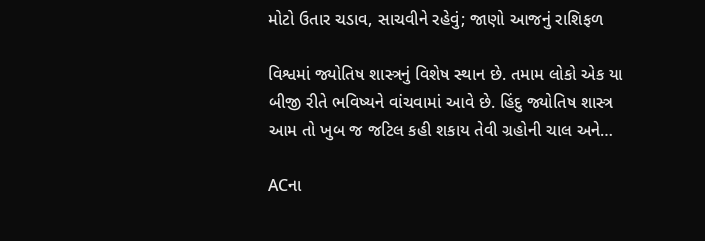મોટો ઉતાર ચડાવ, સાચવીને રહેવું; જાણો આજનું રાશિફળ

વિશ્વમાં જ્યોતિષ શાસ્ત્રનું વિશેષ સ્થાન છે. તમામ લોકો એક યા બીજી રીતે ભવિષ્યને વાંચવામાં આવે છે. હિંદુ જ્યોતિષ શાસ્ત્ર આમ તો ખુબ જ જટિલ કહી શકાય તેવી ગ્રહોની ચાલ અને…

ACના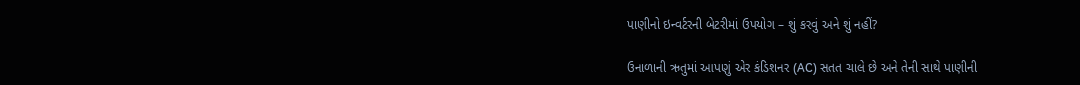પાણીનો ઇન્વર્ટરની બેટરીમાં ઉપયોગ – શું કરવું અને શું નહીં?

ઉનાળાની ઋતુમાં આપણું એર કંડિશનર (AC) સતત ચાલે છે અને તેની સાથે પાણીની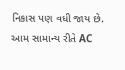નિકાસ પણ વધી જાય છે. આમ સામાન્ય રીતે AC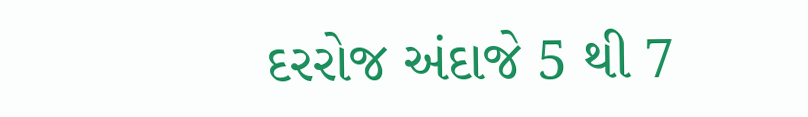દરરોજ અંદાજે 5 થી 7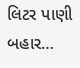લિટર પાણી બહાર…